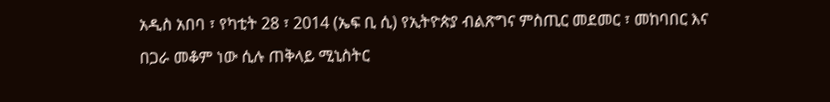አዲስ አበባ ፣ የካቲት 28 ፣ 2014 (ኤፍ ቢ ሲ) የኢትዮጵያ ብልጽግና ምስጢር መደመር ፣ መከባበር እና በጋራ መቆም ነው ሲሉ ጠቅላይ ሚኒስትር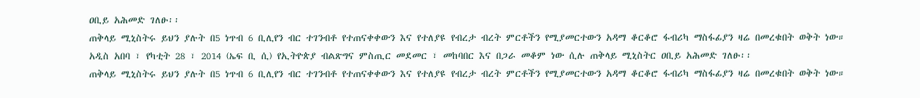ዐቢይ አሕመድ ገለፁ፡፡
ጠቅላይ ሚኒስትሩ ይህን ያሉት በ5 ነጥብ 6 ቢሊየን ብር ተገንብቶ የተጠናቀቀውን እና የተለያዩ የብረታ ብረት ምርቶችን የሚያመርተውን አዳማ ቆርቆሮ ፋብሪካ ማስፋፊያን ዛሬ በመረቁበት ወቅት ነው።
አዲስ አበባ ፣ የካቲት 28 ፣ 2014 (ኤፍ ቢ ሲ) የኢትዮጵያ ብልጽግና ምስጢር መደመር ፣ መከባበር እና በጋራ መቆም ነው ሲሉ ጠቅላይ ሚኒስትር ዐቢይ አሕመድ ገለፁ፡፡
ጠቅላይ ሚኒስትሩ ይህን ያሉት በ5 ነጥብ 6 ቢሊየን ብር ተገንብቶ የተጠናቀቀውን እና የተለያዩ የብረታ ብረት ምርቶችን የሚያመርተውን አዳማ ቆርቆሮ ፋብሪካ ማስፋፊያን ዛሬ በመረቁበት ወቅት ነው።